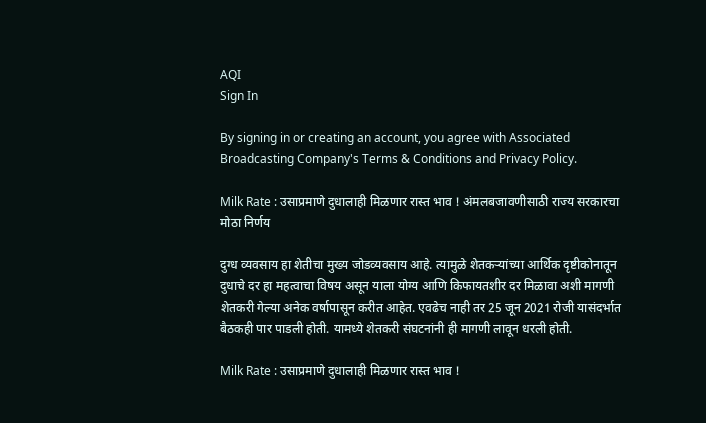AQI
Sign In

By signing in or creating an account, you agree with Associated Broadcasting Company's Terms & Conditions and Privacy Policy.

Milk Rate : उसाप्रमाणे दुधालाही मिळणार रास्त भाव ! अंमलबजावणीसाठी राज्य सरकारचा मोठा निर्णय

दुग्ध व्यवसाय हा शेतीचा मुख्य जोडव्यवसाय आहे. त्यामुळे शेतकऱ्यांच्या आर्थिक दृष्टीकोनातून दुधाचे दर हा महत्वाचा विषय असून याला योग्य आणि किफायतशीर दर मिळावा अशी मागणी शेतकरी गेल्या अनेक वर्षापासून करीत आहेत. एवढेच नाही तर 25 जून 2021 रोजी यासंदर्भात बैठकही पार पाडली होती. यामध्ये शेतकरी संघटनांनी ही मागणी लावून धरली होती.

Milk Rate : उसाप्रमाणे दुधालाही मिळणार रास्त भाव !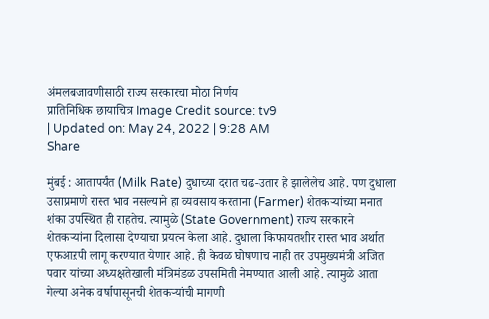अंमलबजावणीसाठी राज्य सरकारचा मोठा निर्णय
प्रातिनिधिक छायाचित्र Image Credit source: tv9
| Updated on: May 24, 2022 | 9:28 AM
Share

मुंबई : आतापर्यंत (Milk Rate) दुधाच्या दरात चढ-उतार हे झालेलेच आहे. पण दुधाला उसाप्रमाणे रास्त भाव नसल्याने हा व्यवसाय करताना (Farmer) शेतकऱ्यांच्या मनात शंका उपस्थित ही राहतेच. त्यामुळे (State Government) राज्य सरकारने शेतकऱ्यांना दिलासा देण्याचा प्रयत्न केला आहे. दुधाला किफायतशीर रास्त भाव अर्थात एफआऱपी लागू करण्यात येणार आहे. ही केवळ घोषणाच नाही तर उपमुख्यमंत्री अजित पवार यांच्या अध्यक्षतेखाली मंत्रिमंडळ उपसमिती नेमण्यात आली आहे. त्यामुळे आता गेल्या अनेक वर्षापासूनची शेतकऱ्यांची मागणी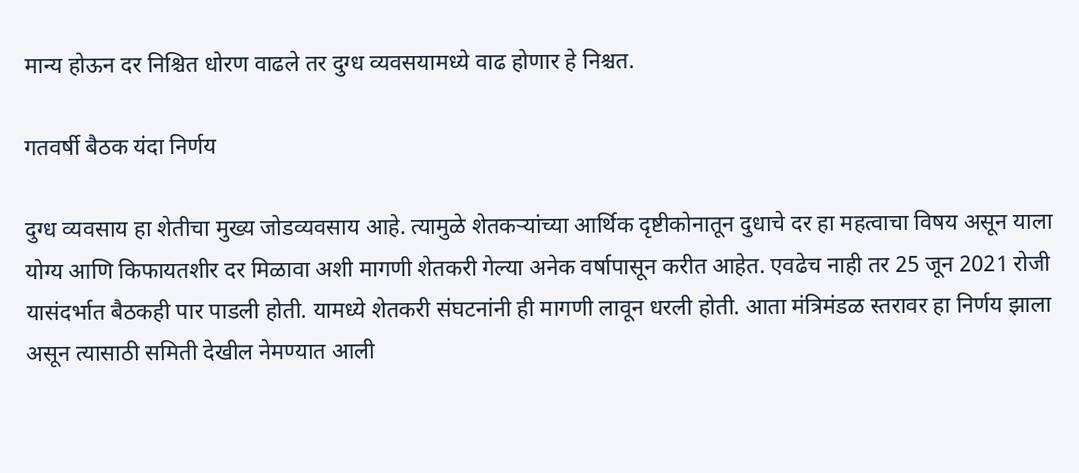मान्य होऊन दर निश्चित धोरण वाढले तर दुग्ध व्यवसयामध्ये वाढ होणार हे निश्चत.

गतवर्षी बैठक यंदा निर्णय

दुग्ध व्यवसाय हा शेतीचा मुख्य जोडव्यवसाय आहे. त्यामुळे शेतकऱ्यांच्या आर्थिक दृष्टीकोनातून दुधाचे दर हा महत्वाचा विषय असून याला योग्य आणि किफायतशीर दर मिळावा अशी मागणी शेतकरी गेल्या अनेक वर्षापासून करीत आहेत. एवढेच नाही तर 25 जून 2021 रोजी यासंदर्भात बैठकही पार पाडली होती. यामध्ये शेतकरी संघटनांनी ही मागणी लावून धरली होती. आता मंत्रिमंडळ स्तरावर हा निर्णय झाला असून त्यासाठी समिती देखील नेमण्यात आली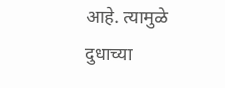आहे. त्यामुळे दुधाच्या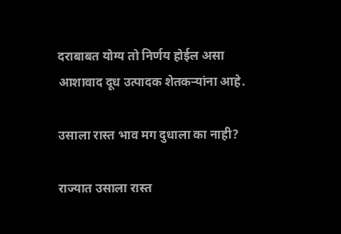दराबाबत योग्य तो निर्णय होईल असा आशावाद दूध उत्पादक शेतकऱ्यांना आहे.

उसाला रास्त भाव मग दुधाला का नाही?

राज्यात उसाला रास्त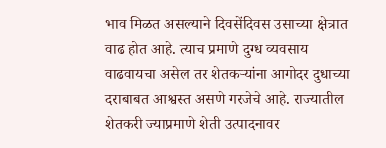भाव मिळत असल्याने दिवसेंदिवस उसाच्या क्षेत्रात वाढ होत आहे. त्याच प्रमाणे दुग्ध व्यवसाय वाढवायचा असेल तर शेतकऱ्यांना आगोदर दुधाच्या दराबाबत आश्वस्त असणे गरजेचे आहे. राज्यातील शेतकरी ज्याप्रमाणे शेती उत्पादनावर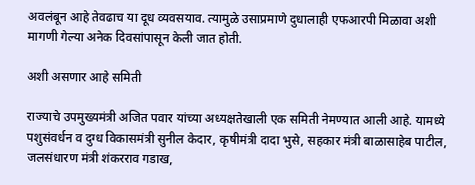अवलंबून आहे तेवढाच या दूध व्यवसयाव. त्यामुळे उसाप्रमाणे दुधालाही एफआरपी मिळावा अशी मागणी गेल्या अनेक दिवसांपासून केली जात होती.

अशी असणार आहे समिती

राज्याचे उपमुख्यमंत्री अजित पवार यांच्या अध्यक्षतेखाली एक समिती नेमण्यात आली आहे. यामध्ये पशुसंवर्धन व दुग्ध विकासमंत्री सुनील केदार, कृषीमंत्री दादा भुसे, सहकार मंत्री बाळासाहेब पाटील, जलसंधारण मंत्री शंकरराव गडाख,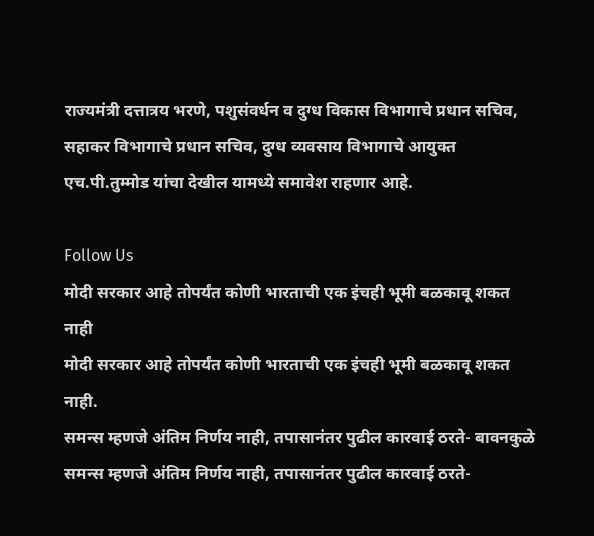राज्यमंत्री दत्तात्रय भरणे, पशुसंवर्धन व दुग्ध विकास विभागाचे प्रधान सचिव, सहाकर विभागाचे प्रधान सचिव, दुग्ध व्यवसाय विभागाचे आयुक्त एच.पी.तुम्मोड यांचा देखील यामध्ये समावेश राहणार आहे.

Follow Us
मोदी सरकार आहे तोपर्यंत कोणी भारताची एक इंचही भूमी बळकावू शकत नाही
मोदी सरकार आहे तोपर्यंत कोणी भारताची एक इंचही भूमी बळकावू शकत नाही.
समन्स म्हणजे अंतिम निर्णय नाही, तपासानंतर पुढील कारवाई ठरते- बावनकुळे
समन्स म्हणजे अंतिम निर्णय नाही, तपासानंतर पुढील कारवाई ठरते-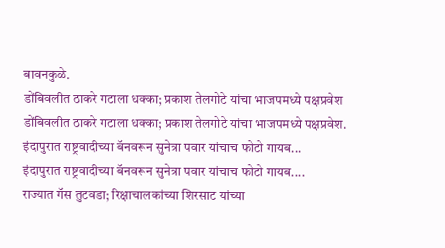बावनकुळे.
डोंबिवलीत ठाकरे गटाला धक्का; प्रकाश तेलगोटे यांचा भाजपमध्ये पक्षप्रवेश
डोंबिवलीत ठाकरे गटाला धक्का; प्रकाश तेलगोटे यांचा भाजपमध्ये पक्षप्रवेश.
इंदापुरात राष्ट्रवादीच्या बॅनवरून सुनेत्रा पवार यांचाच फोटो गायब...
इंदापुरात राष्ट्रवादीच्या बॅनवरून सुनेत्रा पवार यांचाच फोटो गायब....
राज्यात गॅस तुटवडा; रिक्षाचालकांच्या शिरसाट यांच्या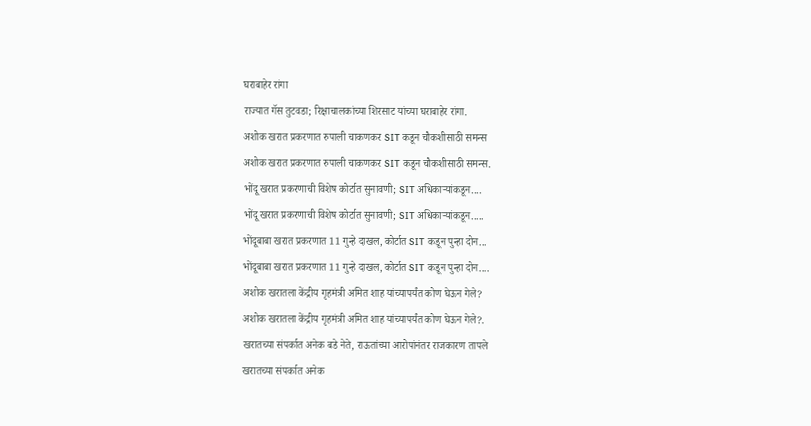घराबाहेर रांगा
राज्यात गॅस तुटवडा; रिक्षाचालकांच्या शिरसाट यांच्या घराबाहेर रांगा.
अशोक खरात प्रकरणात रुपाली चाकणकर SIT कडून चौकशीसाठी समन्स
अशोक खरात प्रकरणात रुपाली चाकणकर SIT कडून चौकशीसाठी समन्स.
भोंदू खरात प्रकरणाची विशेष कोर्टात सुनावणी; SIT अधिकाऱ्यांकडून....
भोंदू खरात प्रकरणाची विशेष कोर्टात सुनावणी; SIT अधिकाऱ्यांकडून.....
भोंदूबाबा खरात प्रकरणात 11 गुन्हे दाखल, कोर्टात SIT कडून पुन्हा दोन...
भोंदूबाबा खरात प्रकरणात 11 गुन्हे दाखल, कोर्टात SIT कडून पुन्हा दोन....
अशोक खरातला केंद्रीय गृहमंत्री अमित शाह यांच्यापर्यंत कोण घेऊन गेले?
अशोक खरातला केंद्रीय गृहमंत्री अमित शाह यांच्यापर्यंत कोण घेऊन गेले?.
खरातच्या संपर्कात अनेक बडे नेते, राऊतांच्या आरोपांनंतर राजकारण तापले
खरातच्या संपर्कात अनेक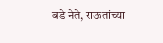बडे नेते, राऊतांच्या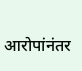आरोपांनंतर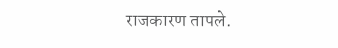राजकारण तापले.